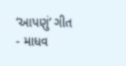‘આપણું’ ગીત - માધવ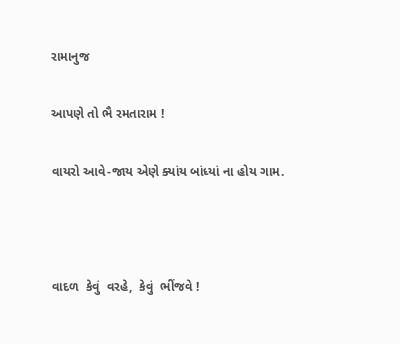રામાનુજ

આપણે તો ભૈ રમતારામ !

વાયરો આવે-જાય એણે ક્યાંય બાંધ્યાં ના હોય ગામ.



વાદળ  કેવું  વરહે,  કેવું  ભીંજવે !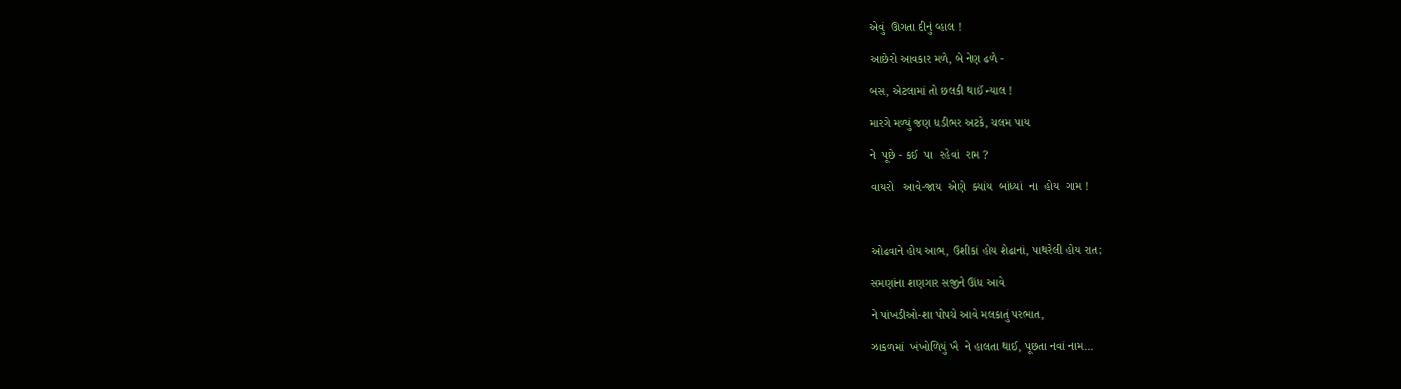એવું  ઊગતા દીનું વ્હાલ !

આછેરો આવકાર મળે, બે નેણ ઢળે -

બસ, એટલામાં તો છલકી થાઈં ન્યાલ !

મારગે મળ્યું જણ ધડીભર અટકે, ચલમ પાય

ને  પૂછે - કઈ  પા  રહેવાં  રામ ?

વાયરો   આવે-જાય  એણે  ક્યાંય  બાંધ્યાં  ના  હોય  ગામ !



ઓઢવાને હોય આભ, ઉશીકાં હોય શેઢાનાં, પાથરેલી હોય રાત;

સમણાંના શણગાર સજીને ઊંધ આવે

ને પાંખડીઓ-શા પોપચે આવે મલકાતું પરભાત,

ઝાકળમાં  ખંખોળિયું ખૈ  ને હાલતા થાઈ, પૂછતા નવાં નામ…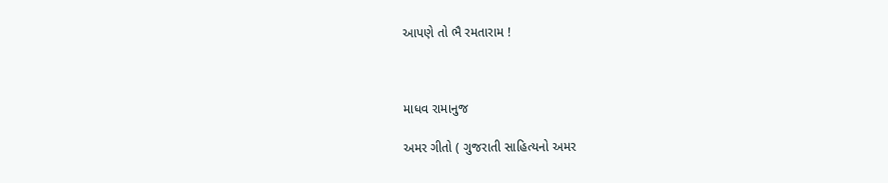આપણે તો ભૈ રમતારામ !



માધવ રામાનુજ

અમર ગીતો ( ગુજરાતી સાહિત્યનો અમર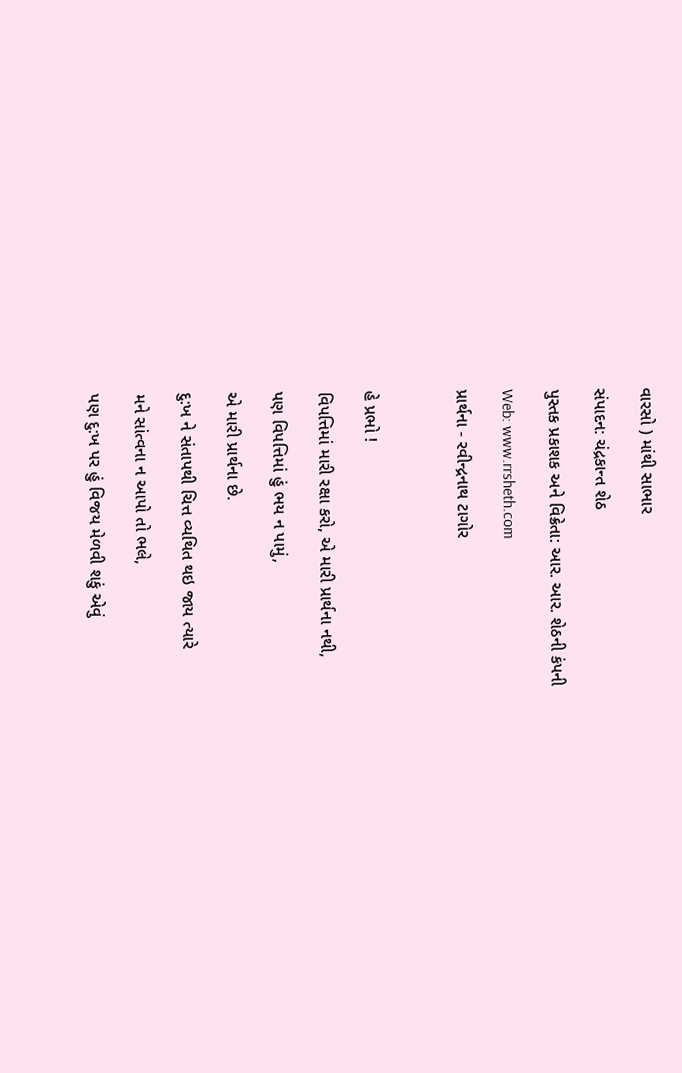વારસો ) માંથી સાભાર

સંપાદન: ચંદ્રકાન્ત શેઠ

પુસ્તક પ્રકાશક અને વિક્રેતા: આર. આર. શેઠની કંપની

Web: www.rrsheth.com

પ્રાર્થના - રવીન્દ્રનાથ ટાગોર



હે પ્રભો !

વિપત્તિમાં મારી રક્ષા કરો, એ મારી પ્રાર્થના નથી,

પણ વિપત્તિમાં હું ભય ન પામું,

એ મારી પ્રાર્થના છે.

દુ:ખ ને સંતાપથી ચિત્ત વ્યથિત થઇ જાય ત્યારે

મને સાંત્વના ન આપો તો ભલે,

પણ દુ:ખ પર હું વિજય મેળવી શકું એવું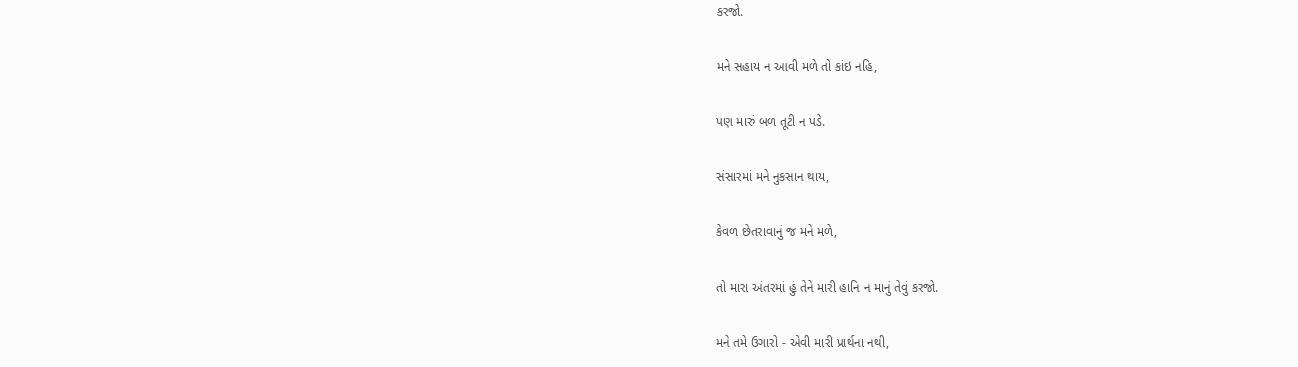કરજો.

મને સહાય ન આવી મળે તો કાંઇ નહિ,

પણ મારું બળ તૂટી ન પડે.

સંસારમાં મને નુકસાન થાય,

કેવળ છેતરાવાનું જ મને મળે,

તો મારા અંતરમાં હું તેને મારી હાનિ ન માનું તેવું કરજો.

મને તમે ઉગારો - એવી મારી પ્રાર્થના નથી,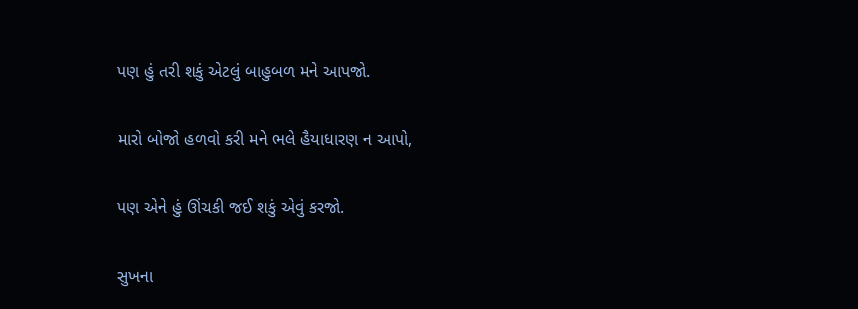પણ હું તરી શકું એટલું બાહુબળ મને આપજો.

મારો બોજો હળવો કરી મને ભલે હૈયાધારણ ન આપો,

પણ એને હું ઊંચકી જઈ શકું એવું કરજો.

સુખના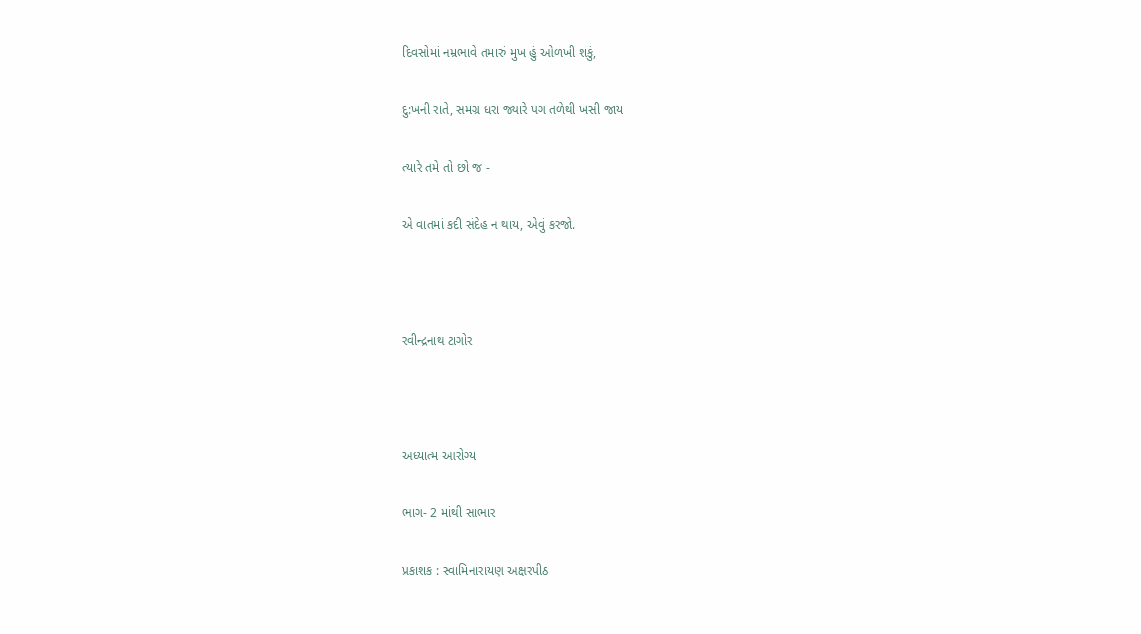દિવસોમાં નમ્રભાવે તમારું મુખ હું ઓળખી શકું,

દુ:ખની રાતે, સમગ્ર ધરા જ્યારે પગ તળેથી ખસી જાય

ત્યારે તમે તો છો જ -

એ વાતમાં કદી સંદેહ ન થાય, એવું કરજો.



રવીન્દ્રનાથ ટાગોર



અધ્યાત્મ આરોગ્ય

ભાગ- 2 માંથી સાભાર

પ્રકાશક : સ્વામિનારાયણ અક્ષરપીઠ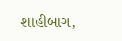શાહીબાગ,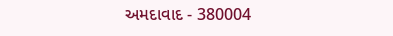અમદાવાદ - 380004